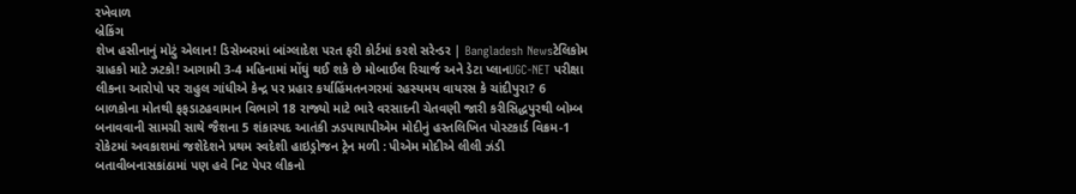રખેવાળ
બ્રેકિંગ
શેખ હસીનાનું મોટું એલાન! ડિસેમ્બરમાં બાંગ્લાદેશ પરત ફરી કોર્ટમાં કરશે સરેન્ડર | Bangladesh Newsટેલિકોમ ગ્રાહકો માટે ઝટકો! આગામી 3-4 મહિનામાં મોંઘું થઈ શકે છે મોબાઈલ રિચાર્જ અને ડેટા પ્લાનUGC-NET પરીક્ષા લીકના આરોપો પર રાહુલ ગાંધીએ કેન્દ્ર પર પ્રહાર કર્યાહિંમતનગરમાં રહસ્યમય વાયરસ કે ચાંદીપુરા? 6 બાળકોના મોતથી ફફડાટહવામાન વિભાગે 18 રાજ્યો માટે ભારે વરસાદની ચેતવણી જારી કરીસિદ્ધપુરથી બોમ્બ બનાવવાની સામગ્રી સાથે જૈશના 5 શંકાસ્પદ આતંકી ઝડપાયાપીએમ મોદીનું હસ્તલિખિત પોસ્ટકાર્ડ વિક્રમ-1 રોકેટમાં અવકાશમાં જશેદેશને પ્રથમ સ્વદેશી હાઇડ્રોજન ટ્રેન મળી : પીએમ મોદીએ લીલી ઝંડી બતાવીબનાસકાંઠામાં પણ હવે નિટ પેપર લીકનો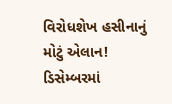વિરોધશેખ હસીનાનું મોટું એલાન! ડિસેમ્બરમાં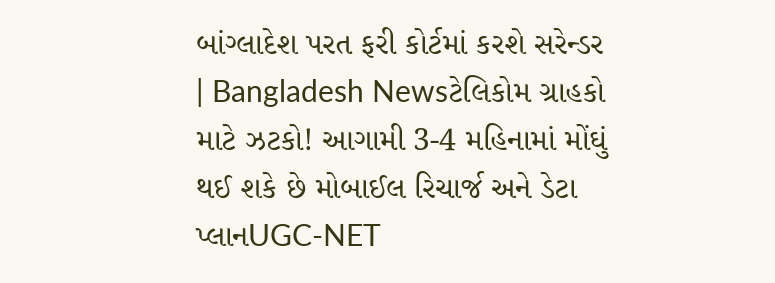બાંગ્લાદેશ પરત ફરી કોર્ટમાં કરશે સરેન્ડર | Bangladesh Newsટેલિકોમ ગ્રાહકો માટે ઝટકો! આગામી 3-4 મહિનામાં મોંઘું થઈ શકે છે મોબાઈલ રિચાર્જ અને ડેટા પ્લાનUGC-NET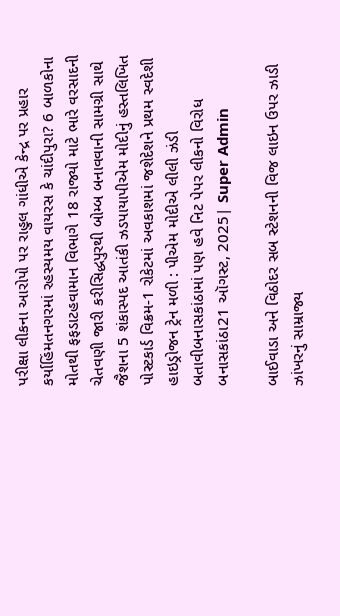પરીક્ષા લીકના આરોપો પર રાહુલ ગાંધીએ કેન્દ્ર પર પ્રહાર કર્યાહિંમતનગરમાં રહસ્યમય વાયરસ કે ચાંદીપુરા? 6 બાળકોના મોતથી ફફડાટહવામાન વિભાગે 18 રાજ્યો માટે ભારે વરસાદની ચેતવણી જારી કરીસિદ્ધપુરથી બોમ્બ બનાવવાની સામગ્રી સાથે જૈશના 5 શંકાસ્પદ આતંકી ઝડપાયાપીએમ મોદીનું હસ્તલિખિત પોસ્ટકાર્ડ વિક્રમ-1 રોકેટમાં અવકાશમાં જશેદેશને પ્રથમ સ્વદેશી હાઇડ્રોજન ટ્રેન મળી : પીએમ મોદીએ લીલી ઝંડી બતાવીબનાસકાંઠામાં પણ હવે નિટ પેપર લીકનો વિરોધ
બનાસકાંઠા21 ઑગસ્ટ, 2025| Super Admin

બાઈવાડા અને વિઠોદર સબ સ્ટેશનની વિજ લાઇન ઉપર ઝાડી ઝાંખરનું સામ્રાજ્ય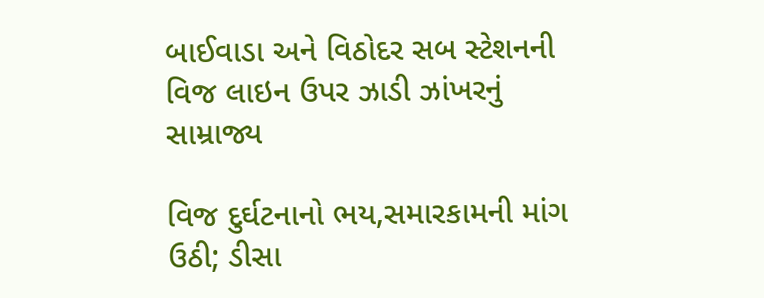બાઈવાડા અને વિઠોદર સબ સ્ટેશનની વિજ લાઇન ઉપર ઝાડી ઝાંખરનું સામ્રાજ્ય

વિજ દુર્ઘટનાનો ભય,સમારકામની માંગ ઉઠી; ડીસા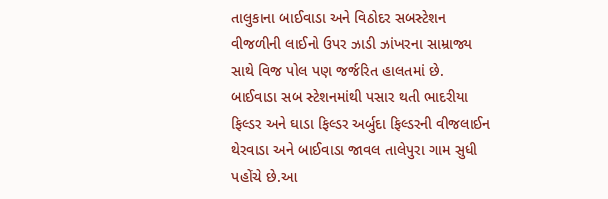તાલુકાના બાઈવાડા અને વિઠોદર સબસ્ટેશન વીજળીની લાઈનો ઉપર ઝાડી ઝાંખરના સામ્રાજ્ય સાથે વિજ પોલ પણ જર્જરિત હાલતમાં છે. બાઈવાડા સબ સ્ટેશનમાંથી પસાર થતી ભાદરીયા ફિલ્ડર અને ઘાડા ફિલ્ડર અર્બુદા ફિલ્ડરની વીજલાઈન થેરવાડા અને બાઈવાડા જાવલ તાલેપુરા ગામ સુધી પહોંચે છે.આ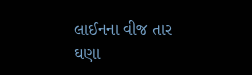લાઈનના વીજ તાર ઘણા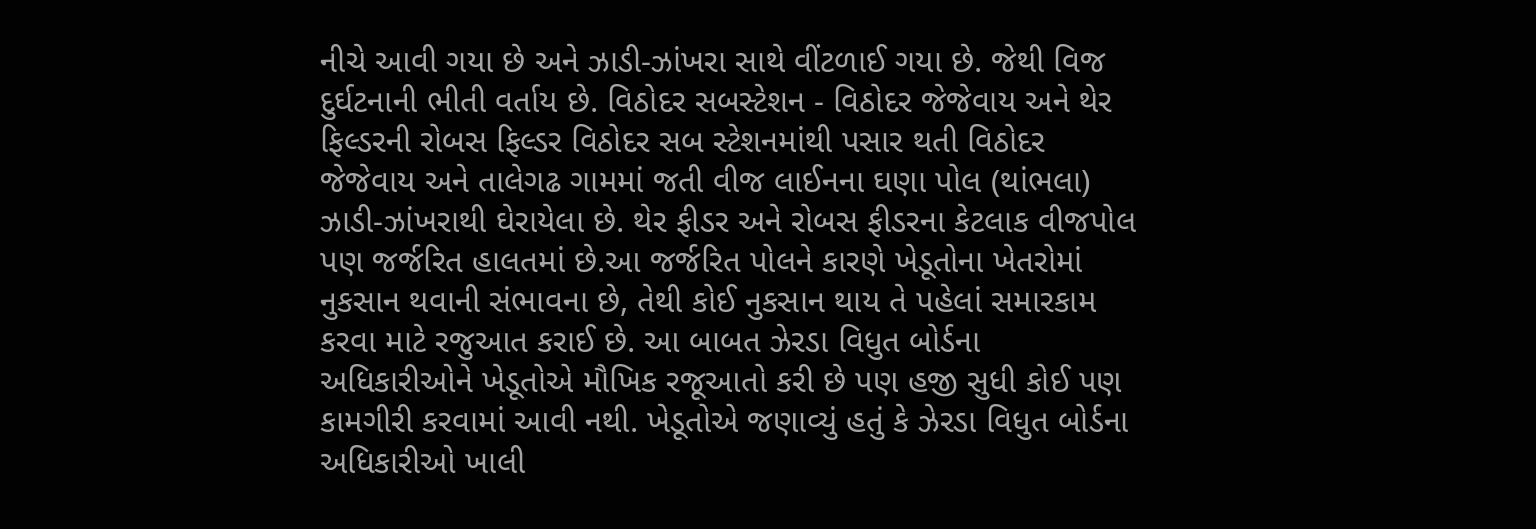નીચે આવી ગયા છે અને ઝાડી-ઝાંખરા સાથે વીંટળાઈ ગયા છે. જેથી વિજ દુર્ઘટનાની ભીતી વર્તાય છે. વિઠોદર સબસ્ટેશન - વિઠોદર જેજેવાય અને થેર ફિલ્ડરની રોબસ ફિલ્ડર વિઠોદર સબ સ્ટેશનમાંથી પસાર થતી વિઠોદર જેજેવાય અને તાલેગઢ ગામમાં જતી વીજ લાઈનના ઘણા પોલ (થાંભલા) ઝાડી-ઝાંખરાથી ઘેરાયેલા છે. થેર ફીડર અને રોબસ ફીડરના કેટલાક વીજપોલ પણ જર્જરિત હાલતમાં છે.આ જર્જરિત પોલને કારણે ખેડૂતોના ખેતરોમાં નુકસાન થવાની સંભાવના છે, તેથી કોઈ નુકસાન થાય તે પહેલાં સમારકામ કરવા માટે રજુઆત કરાઈ છે. આ બાબત ઝેરડા વિધુત બોર્ડના અધિકારીઓને ખેડૂતોએ મૌખિક રજૂઆતો કરી છે પણ હજી સુધી કોઈ પણ કામગીરી કરવામાં આવી નથી. ખેડૂતોએ જણાવ્યું હતું કે ઝેરડા વિધુત બોર્ડના અધિકારીઓ ખાલી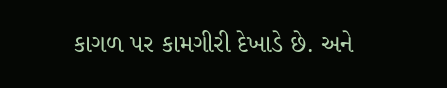કાગળ પર કામગીરી દેખાડે છે. અને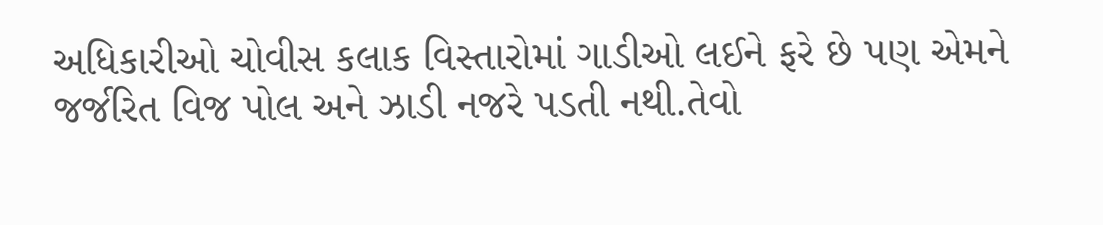અધિકારીઓ ચોવીસ કલાક વિસ્તારોમાં ગાડીઓ લઈને ફરે છે પણ એમને જર્જરિત વિજ પોલ અને ઝાડી નજરે પડતી નથી.તેવો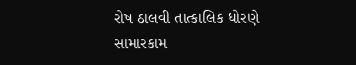રોષ ઠાલવી તાત્કાલિક ધોરણે સામારકામ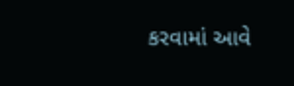કરવામાં આવે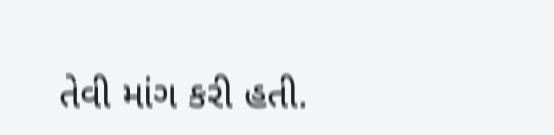તેવી માંગ કરી હતી.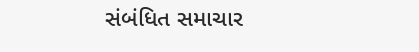સંબંધિત સમાચાર